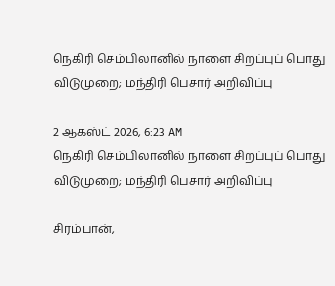நெகிரி செம்பிலானில் நாளை சிறப்புப் பொது விடுமுறை; மந்திரி பெசார் அறிவிப்பு

2 ஆகஸ்ட் 2026, 6:23 AM
நெகிரி செம்பிலானில் நாளை சிறப்புப் பொது விடுமுறை; மந்திரி பெசார் அறிவிப்பு

சிரம்பான்,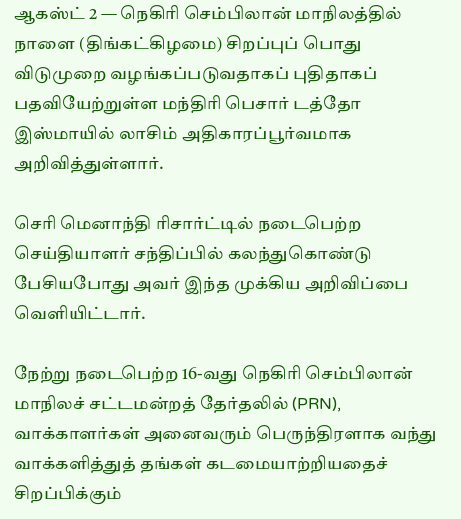ஆகஸ்ட் 2 — நெகிரி செம்பிலான் மாநிலத்தில் நாளை (திங்கட்கிழமை) சிறப்புப் பொது விடுமுறை வழங்கப்படுவதாகப் புதிதாகப் பதவியேற்றுள்ள மந்திரி பெசார் டத்தோ இஸ்மாயில் லாசிம் அதிகாரப்பூர்வமாக அறிவித்துள்ளார்.

செரி மெனாந்தி ரிசார்ட்டில் நடைபெற்ற செய்தியாளர் சந்திப்பில் கலந்துகொண்டு பேசியபோது அவர் இந்த முக்கிய அறிவிப்பை வெளியிட்டார்.

நேற்று நடைபெற்ற 16-வது நெகிரி செம்பிலான் மாநிலச் சட்டமன்றத் தேர்தலில் (PRN), வாக்காளர்கள் அனைவரும் பெருந்திரளாக வந்து வாக்களித்துத் தங்கள் கடமையாற்றியதைச் சிறப்பிக்கும்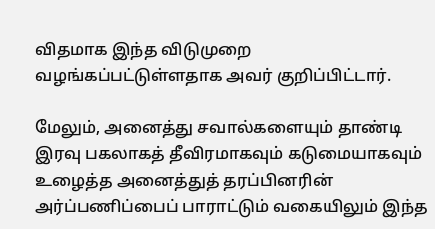விதமாக இந்த விடுமுறை வழங்கப்பட்டுள்ளதாக அவர் குறிப்பிட்டார்.

மேலும், அனைத்து சவால்களையும் தாண்டி இரவு பகலாகத் தீவிரமாகவும் கடுமையாகவும் உழைத்த அனைத்துத் தரப்பினரின் அர்ப்பணிப்பைப் பாராட்டும் வகையிலும் இந்த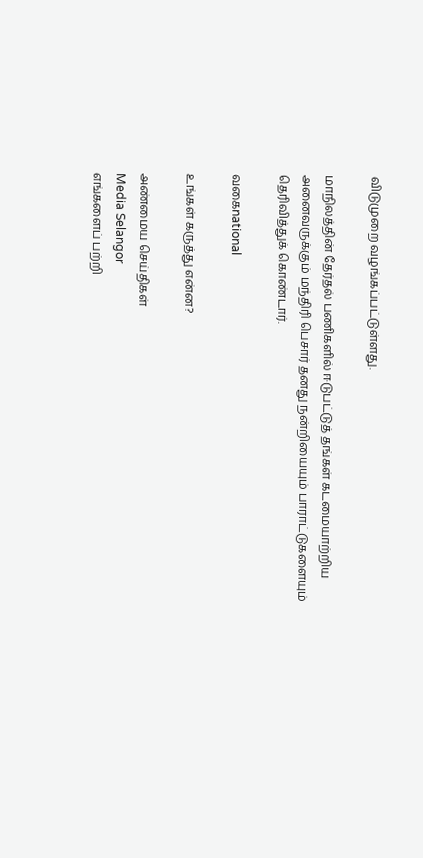விடுமுறை வழங்கப்பட்டுள்ளது.

மாநிலத்தின் தேர்தல் பணிகளில் ஈடுபட்டுத் தங்கள் கடமையாற்றிய அனைவருக்கும் மந்திரி பெசார் தனது நன்றியையும் பாராட்டுகளையும் தெரிவித்துக் கொண்டார்.

வகைnational

உங்கள் கருத்து என்ன?

அண்மைய செய்திகள்
Media Selangor
எங்களைப் பற்றி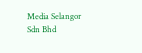Media Selangor Sdn Bhd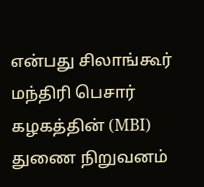என்பது சிலாங்கூர் மந்திரி பெசார் கழகத்தின் (MBI) துணை நிறுவனம்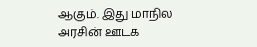ஆகும். இது மாநில அரசின் ஊடக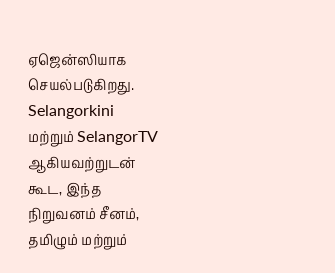ஏஜென்ஸியாக செயல்படுகிறது. Selangorkini மற்றும் SelangorTV ஆகியவற்றுடன் கூட, இந்த நிறுவனம் சீனம், தமிழும் மற்றும்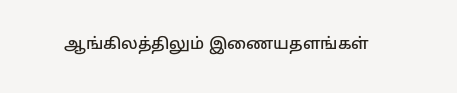ஆங்கிலத்திலும் இணையதளங்கள்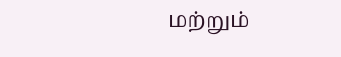மற்றும்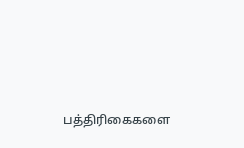பத்திரிகைகளை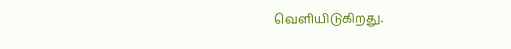வெளியிடுகிறது.